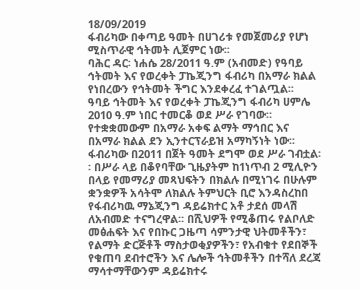18/09/2019
ፋብሪካው በቀጣይ ዓመት በሀገሪቱ የመጀመሪያ የሆነ ሚስጥራዊ ኅትመት ሊጀምር ነው፡፡
ባሕር ዳር፡ ነሐሴ 28/2011 ዓ.ም (አብመድ) የዓባይ ኅትመት እና የወረቀት ፓኬጂንግ ፋብሪካ በአማራ ክልል የነበረውን የኅትመት ችግር እንደቀረፈ ተገልጧል፡፡
ዓባይ ኅትመት እና የወረቀት ፓኬጂንግ ፋብሪካ ሀምሌ 2010 ዓ.ም ነበር ተመርቆ ወደ ሥራ የገባው። የተቋቋመውም በአማራ አቀፍ ልማት ማኅበር እና በአማራ ክልል ደን ኢንተርፕራይዝ አማካኝነት ነው፡፡ ፋብሪካው በ2011 በጀት ዓመት ደግሞ ወደ ሥራ ገብቷል፡፡ በሥራ ላይ በቆየባቸው ጊዜያትም ከ1ነጥብ 2 ሚሊዮን በላይ የመማሪያ መጻህፍትን በክልሉ በሚነገሩ በሁሉም ቋንቋዎች አሳትሞ ለክልሉ ትምህርት ቢሮ እንዳስረከበ የፋብሪካዉ ማኔጂንግ ዳይሬክተር አቶ ታደሰ መላሽ ለአብመድ ተናግረዋል፡፡ በሺህዎች የሚቆጠሩ የልቦለድ መፅሐፍት እና የበኩር ጋዜጣ ሳምንታዊ ህትመቶችን፣ የልማት ድርጅቶች ማስታወቂያዎችን፣ የአብቁተ የደበኞች የቁጠባ ደብተሮችን እና ሌሎች ኅትመቶችን በተሻለ ደረጃ ማሳተማቸውንም ዳይሬክተሩ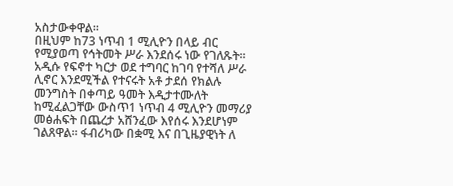አስታውቀዋል፡፡
በዚህም ከ73 ነጥብ 1 ሚሊዮን በላይ ብር የሚያወጣ የኅትመት ሥራ እንደሰሩ ነው የገለጹት፡፡ አዲሱ የፍኖተ ካርታ ወደ ተግባር ከገባ የተሻለ ሥራ ሊኖር እንደሚችል የተናሩት አቶ ታደሰ የክልሉ መንግስት በቀጣይ ዓመት እዲታተሙለት ከሚፈልጋቸው ውስጥ1 ነጥብ 4 ሚሊዮን መማሪያ መፅሐፍት በጨረታ አሸንፈው እየሰሩ እንደሆነም ገልጸዋል፡፡ ፋብሪካው በቋሚ እና በጊዜያዊነት ለ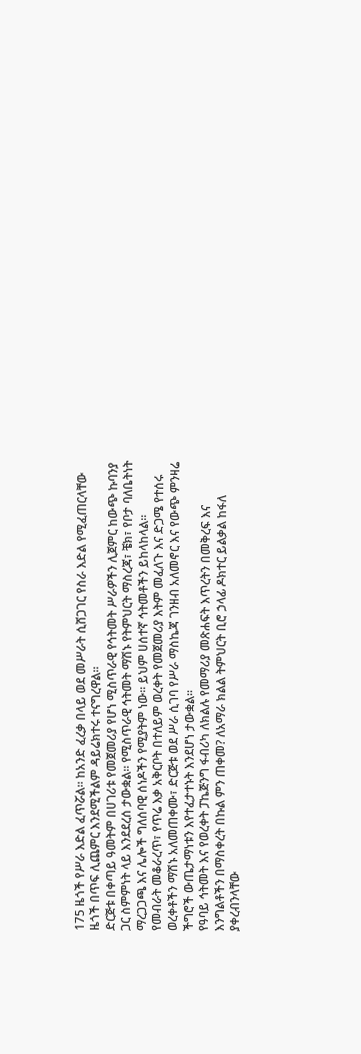175 ዜጎች የሥራ እድል ፈጥሯል፡፡ ከአንድ ፈረቃ በላይ ወደ መሥራት ሲሸጋገር የስራ እድል የሚፈጠርላቸው ዜጎች በጥፍ ሊጨምር እንደሚችልም ዳይሬክተሩ ተናግረዋል፡፡
ድርጅቱ በቀጣይ ዓመትም በሀገሪቱ የመጀመሪያ የሆነ ሚስጥራዊ የኅትመት ሥራዎችን ሊጀምር ከውጭ ኩባንያ ጋር ስምምነት ላይ እንደደረሰ ታውቋል፡፡ የሚስጥራዊ ኅትመት ማሽኑ የትምህርት ማስረጃ፣ ቼክ፣ የቦታ ባለቤትነት ማረጋጋጫ እና ሌሎች ግለሰባዊ ሰነዶችን የሚያትም ነው፡፡ ይህም ሀሰተኛ ኅትመቶችን ይከላከላል፡፡
የመብራት መቆራረጥ፣ የጥሬ እቃ አቅርቦት በተለይም ወረቀት የመጀመሪያ እትም መፈለጉ እና ድጋሜ የተሰሩ ወረቀቶችን ማሽኑ አለመጠቀሙ፣ ድርጅቱ ወደ ሥራ ሲገባ የሥራ ማስኬጃ ገንዘብ አለመኖር እና የውጭ ምንዛሬ ችግሮች ውጤታማነቱን እየተፈታተኑት እንደሆነ ታውቋል፡፡
የዓባይ ኅትመት እና የወረቀት ፓኬጅንግ ፋብሪካ ለክልሉ የመማሪያ መጽሐፍት እጥረትን በመቅረፍ እና እንግልቶችን በማስቀረት በኩል ምን ጠቀመ? ለአማራ ክልል ትምህርት ቢሮ ኃላፊ ዶክተር ይልቃል ከፋለ ያቀረብንላቸው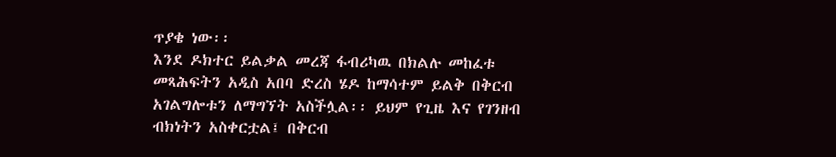ጥያቄ ነው፡፡
እንደ ዶክተር ይልቃል መረጃ ፋብሪካዉ በክልሉ መከፈቱ መጻሕፍትን አዲስ አበባ ድረስ ሄዶ ከማሳተም ይልቅ በቅርብ አገልግሎቱን ለማግኘት አስችሏል፡፡ ይህም የጊዜ እና የገንዘብ ብክነትን አስቀርቷል፤ በቅርብ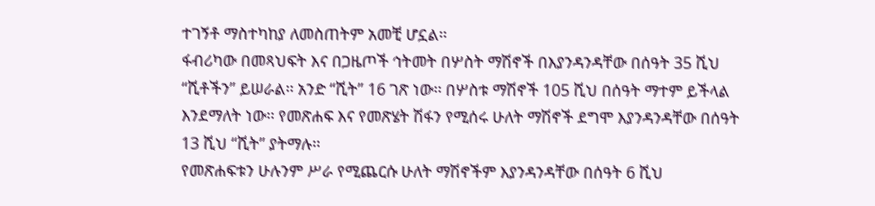ተገኝቶ ማስተካከያ ለመስጠትም አመቺ ሆኗል፡፡
ፋብሪካው በመጻህፍት እና በጋዜጦች ኅትመት በሦስት ማሽኖች በእያንዳንዳቸው በሰዓት 35 ሺህ “ሺቶችን” ይሠራል፡፡ አንድ “ሺት” 16 ገጽ ነው፡፡ በሦስቱ ማሽኖች 105 ሺህ በሰዓት ማተም ይችላል እንደማለት ነው፡፡ የመጽሐፍ እና የመጽሄት ሽፋን የሚሰሩ ሁለት ማሽኖች ደግሞ እያንዳንዳቸው በሰዓት 13 ሺህ “ሺት” ያትማሉ፡፡
የመጽሐፍቱን ሁሉንም ሥራ የሚጨርሱ ሁለት ማሽኖችም እያንዳንዳቸው በሰዓት 6 ሺህ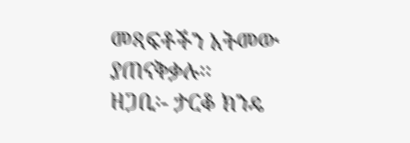መጻፍቶችን አትመው ያጠናቅቃሉ፡፡
ዘጋቢ፡- ታርቆ ክንዴ